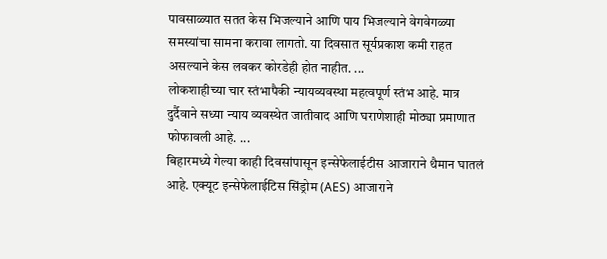पावसाळ्यात सतत केस भिजल्याने आणि पाय भिजल्याने वेगवेगळ्या समस्यांचा सामना करावा लागतो. या दिवसात सूर्यप्रकाश कमी राहत असल्याने केस लवकर कोरडेही होत नाहीत. ...
लोकशाहीच्या चार स्तंभापैकी न्यायव्यवस्था महत्वपूर्ण स्तंभ आहे. मात्र दुर्दैवाने सध्या न्याय व्यवस्थेत जातीवाद आणि घराणेशाही मोठ्या प्रमाणात फोफावली आहे. ...
बिहारमध्ये गेल्या काही दिवसांपासून इन्सेफेलाईटीस आजाराने थैमान घातलं आहे. एक्यूट इन्सेफेलाईटिस सिंड्रोम (AES) आजाराने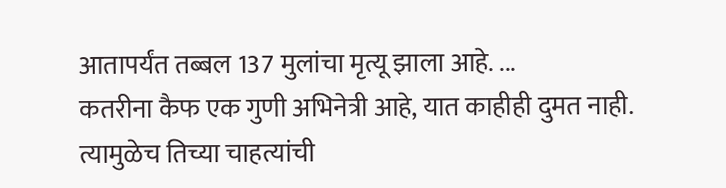आतापर्यंत तब्बल 137 मुलांचा मृत्यू झाला आहे. ...
कतरीना कैफ एक गुणी अभिनेत्री आहे, यात काहीही दुमत नाही. त्यामुळेच तिच्या चाहत्यांची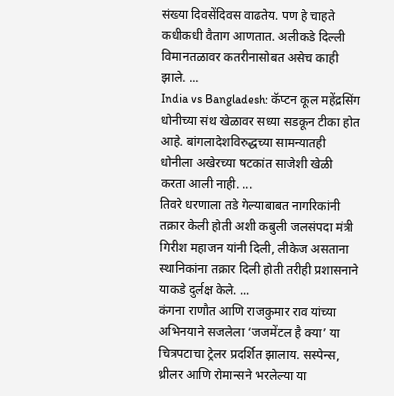संख्या दिवसेंदिवस वाढतेय. पण हे चाहते कधीकधी वैताग आणतात. अलीकडे दिल्ली विमानतळावर कतरीनासोबत असेच काही झाले. ...
India vs Bangladesh: कॅप्टन कूल महेंद्रसिंग धोनीच्या संथ खेळावर सध्या सडकून टीका होत आहे. बांगलादेशविरुद्धच्या सामन्यातही धोनीला अखेरच्या षटकांत साजेशी खेळी करता आली नाही. ...
तिवरे धरणाला तडे गेल्याबाबत नागरिकांनी तक्रार केली होती अशी कबुली जलसंपदा मंत्री गिरीश महाजन यांनी दिली, लीकेज असताना स्थानिकांना तक्रार दिली होती तरीही प्रशासनाने याकडे दुर्लक्ष केले. ...
कंगना राणौत आणि राजकुमार राव यांच्या अभिनयाने सजलेला ‘जजमेंटल है क्या’ या चित्रपटाचा ट्रेलर प्रदर्शित झालाय. सस्पेन्स, थ्रीलर आणि रोमान्सने भरलेल्या या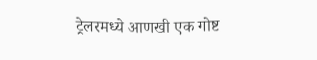ट्रेलरमध्ये आणखी एक गोष्ट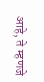आहे, ते म्हणजे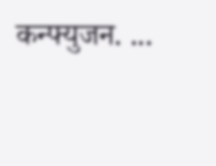कन्फ्युजन. ...